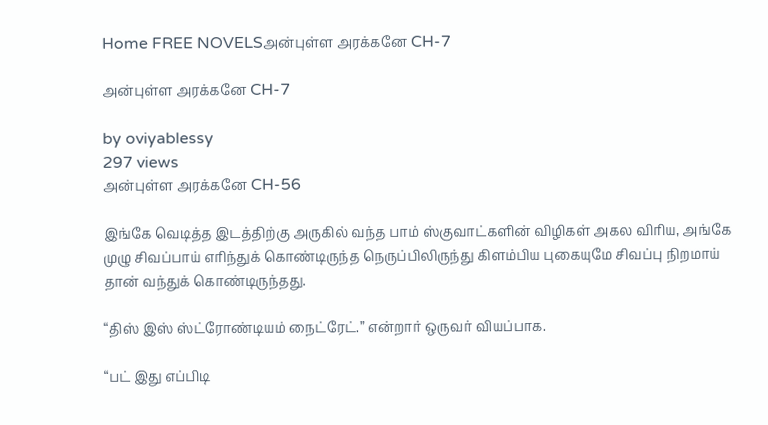Home FREE NOVELSஅன்புள்ள அரக்கனே CH-7

அன்புள்ள அரக்கனே CH-7

by oviyablessy
297 views
அன்புள்ள அரக்கனே CH-56

இங்கே வெடித்த‌ இட‌த்திற்கு அருகில் வ‌ந்த‌ பாம் ஸ்குவாட்க‌ளின் விழிக‌ள் அக‌ல‌ விரிய‌, அங்கே முழு சிவ‌ப்பாய் எரிந்துக் கொண்டிருந்த‌ நெருப்பிலிருந்து கிள‌ம்பிய‌ புகையுமே சிவ‌ப்பு நிற‌மாய் தான் வ‌ந்துக் கொண்டிருந்த‌து.

“திஸ் இஸ் ஸ்ட்ரோண்டியம் நைட்ரேட்.” என்றார் ஒருவ‌ர் விய‌ப்பாக‌.

“ப‌ட் இது எப்பிடி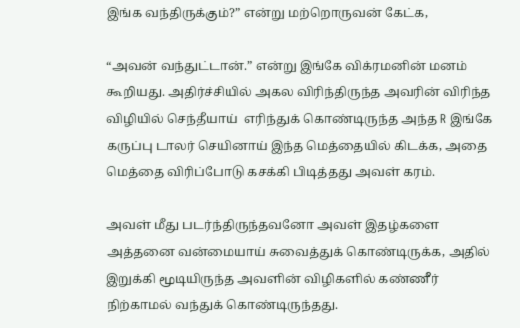இங்க‌ வ‌ந்திருக்கும்?” என்று ம‌ற்றொருவ‌ன் கேட்க‌,

“அவ‌ன் வ‌ந்துட்டான்.” என்று இங்கே விக்ர‌ம‌னின் ம‌ன‌ம் கூறிய‌து. அதிர்ச்சியில் அக‌ல‌ விரிந்திருந்த அவ‌ரின் விரிந்த‌ விழியில் செந்தீயாய்  எரிந்துக் கொண்டிருந்த‌ அந்த‌ R இங்கே க‌ருப்பு டால‌ர் செயினாய் இந்த‌ மெத்தையில் கிட‌க்க‌, அதை மெத்தை விரிப்போடு க‌ச‌க்கி பிடித்த‌து அவ‌ள் க‌ர‌ம்.

அவ‌ள் மீது ப‌ட‌ர்ந்திருந்த‌வ‌னோ அவ‌ள் இத‌ழ்க‌ளை அத்த‌னை வ‌ன்மையாய் சுவைத்துக் கொண்டிருக்க‌, அதில் இறுக்கி மூடியிருந்த‌ அவ‌ளின் விழிக‌ளில் க‌ண்ணீர் நிற்காம‌ல் வ‌ந்துக் கொண்டிருந்த‌து.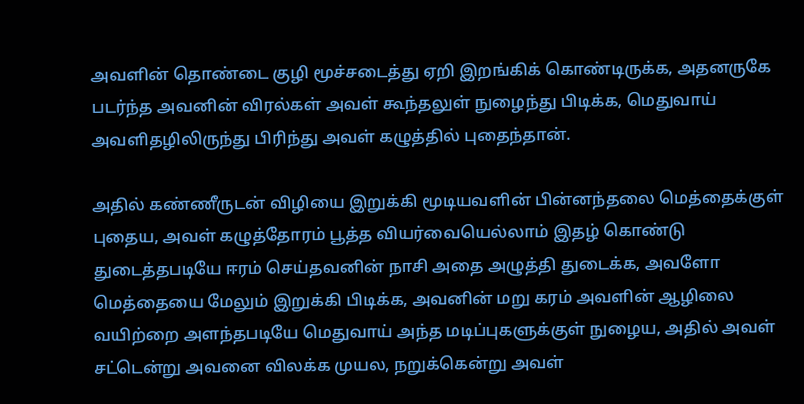அவ‌ளின் தொண்டை குழி மூச்சடைத்து ஏறி இற‌ங்கிக் கொண்டிருக்க‌, அத‌ன‌ருகே படர்ந்த அவனின் விரல்கள் அவ‌ள் கூந்த‌லுள் நுழைந்து பிடிக்க, மெதுவாய் அவளிதழிலிருந்து பிரிந்து அவள் கழுத்தில் புதைந்தான்.

அதில் கண்ணீருடன் விழியை இறுக்கி மூடிய‌வ‌ளின் பின்ன‌ந்த‌லை மெத்தைக்குள் புதைய, அவள் கழுத்தோர‌ம் பூத்த‌ விய‌ர்வையெல்லாம் இத‌ழ் கொண்டு துடைத்த‌ப‌டியே ஈர‌ம் செய்தவ‌னின் நாசி அதை அழுத்தி துடைக்க‌, அவ‌ளோ மெத்தையை மேலும் இறுக்கி பிடிக்க‌, அவ‌னின் ம‌று க‌ர‌ம் அவ‌ளின் ஆழிலை வ‌யிற்றை அள‌ந்த‌ப‌டியே மெதுவாய் அந்த‌ ம‌டிப்புக‌ளுக்குள் நுழைய, அதில் அவ‌ள் ச‌ட்டென்று அவ‌னை வில‌க்க‌ முய‌ல‌, ந‌றுக்கென்று அவ‌ள்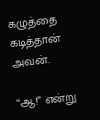க‌ழுத்தை க‌டித்தான் அவன்.

“ஆ!” என்று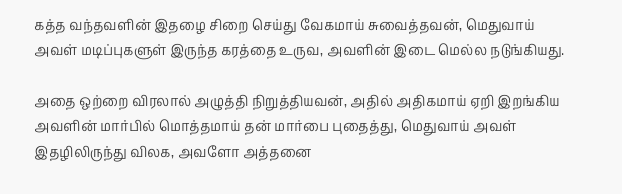க‌த்த‌ வ‌ந்த‌வ‌ளின் இத‌ழை சிறை செய்து வேக‌மாய் சுவைத்த‌வ‌ன், மெதுவாய் அவ‌ள் ம‌டிப்புக‌ளுள் இருந்த‌ க‌ர‌த்தை உருவ‌, அவ‌ளின் இடை மெல்ல‌ ந‌டுங்கிய‌து.

அதை ஒற்றை விர‌லால் அழுத்தி நிறுத்திய‌வ‌ன், அதில் அதிக‌மாய் ஏறி இற‌ங்கிய‌ அவ‌ளின் மார்பில் மொத்த‌மாய் த‌ன் மார்பை புதைத்து, மெதுவாய் அவள் இத‌ழிலிருந்து வில‌க‌, அவ‌ளோ அத்த‌னை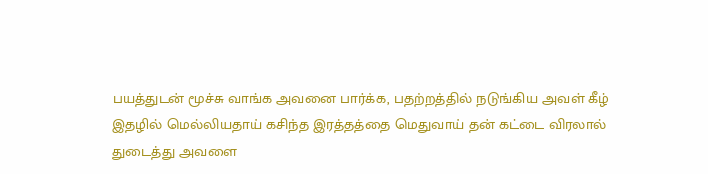பய‌த்துட‌ன் மூச்சு வாங்க‌ அவ‌னை பார்க்க‌, ப‌த‌ற்ற‌த்தில் ந‌டுங்கிய‌ அவ‌ள் கீழ் இத‌ழில் மெல்லிய‌தாய் க‌சிந்த‌ இர‌த்த‌த்தை மெதுவாய் த‌ன் க‌ட்டை விர‌லால் துடைத்து அவ‌ளை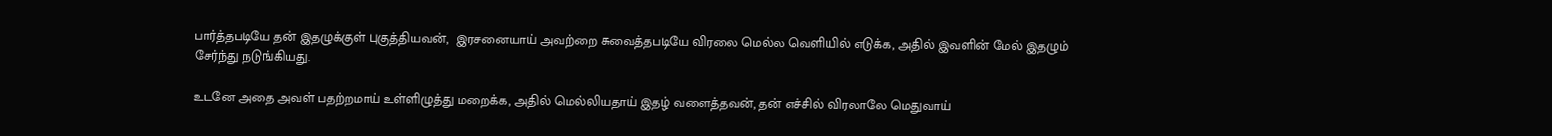பார்த்த‌ப‌டியே த‌ன் இத‌ழுக்குள் புகுத்திய‌வ‌ன்,  இர‌ச‌னையாய் அவ‌ற்றை சுவைத்த‌ப‌டியே விர‌லை மெல்ல‌ வெளியில் எடுக்க‌, அதில் இவ‌ளின் மேல் இத‌ழும் சேர்ந்து ந‌டுங்கிய‌து.

உட‌னே அதை அவ‌ள் ப‌த‌ற்றமாய் உள்ளிழுத்து ம‌றைக்க‌, அதில் மெல்லிய‌தாய் இத‌ழ் வ‌ளைத்த‌வ‌ன், த‌ன் எச்சில் விர‌லாலே மெதுவாய்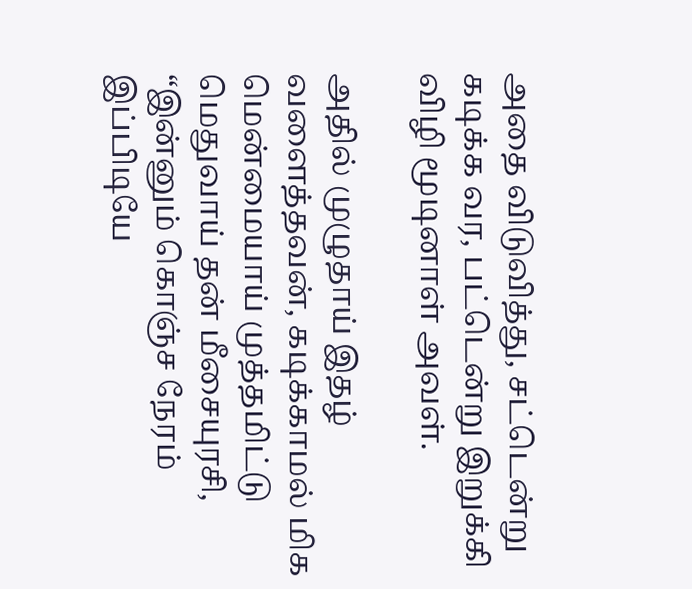அதை விடுவித்து, ச‌ட்டென்று க‌டிக்க‌ வ‌ர‌, ப‌ட்டென்று இறுக்கி விழி மூடினாள் அவ‌ள்.

அதில் முழுதாய் இத‌ழ் வ‌ளைத்தவ‌ன், க‌டிக்காம‌ல் மிக‌ மென்மையாய் முத்த‌மிட்டு மெதுவாய் த‌ன் மீசையுர‌சி, “இன்னும் கொஞ்ச‌ நேர‌ம் இப்பிடியே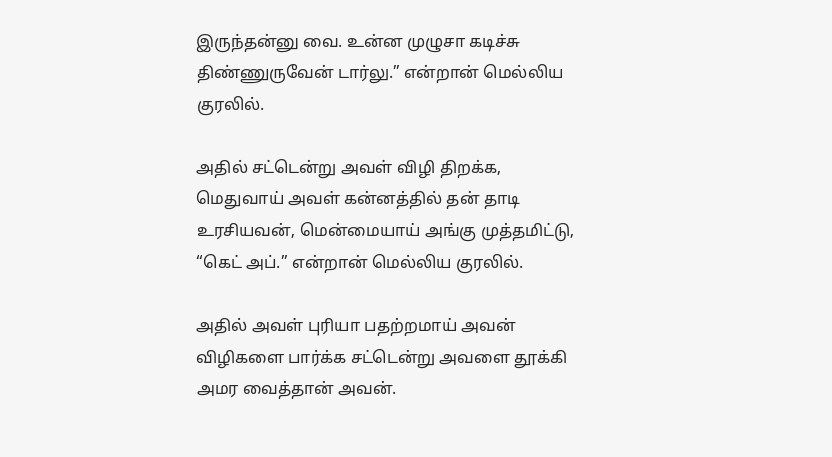இருந்தன்னு வை. உன்ன முழுசா க‌டிச்சு திண்ணுருவேன் டார்லு.” என்றான் மெல்லிய‌ குர‌லில்.

அதில் ச‌ட்டென்று அவ‌ள் விழி திற‌க்க‌, மெதுவாய் அவ‌ள் க‌ன்ன‌த்தில் த‌ன் தாடி உர‌சிய‌வ‌ன், மென்மையாய் அங்கு முத்த‌மிட்டு, “கெட் அப்.” என்றான் மெல்லிய‌ குர‌லில்.

அதில் அவ‌ள் புரியா ப‌த‌ற்ற‌மாய் அவ‌ன் விழிக‌ளை பார்க்க‌ ச‌ட்டென்று அவ‌ளை தூக்கி அம‌ர‌ வைத்தான் அவ‌ன்.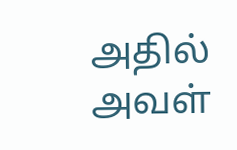அதில் அவ‌ள்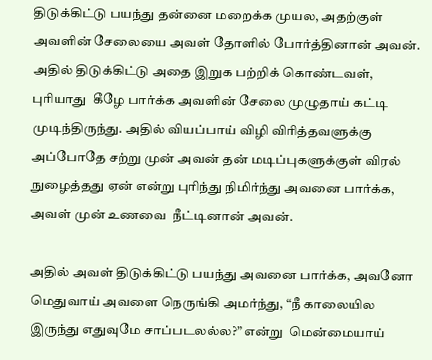திடுக்கிட்டு ப‌ய‌ந்து த‌ன்னை ம‌றைக்க‌ முய‌ல‌, அத‌ற்குள் அவ‌ளின் சேலையை அவ‌ள் தோளில் போர்த்தினான் அவ‌ன். அதில் திடுக்கிட்டு அதை இறுக‌ பற்றிக் கொண்டவ‌ள், புரியாது  கீழே பார்க்க‌ அவ‌ளின் சேலை முழுதாய் க‌ட்டி முடிந்திருந்து. அதில் விய‌ப்பாய் விழி விரித்த‌வ‌ளுக்கு அப்போதே ச‌ற்று முன் அவ‌ன் த‌ன் ம‌டிப்புக‌ளுக்குள் விர‌ல் நுழைத்த‌து ஏன் என்று புரிந்து நிமிர்ந்து அவ‌னை பார்க்க, அவள் முன் உண‌வை  நீட்டினான் அவ‌ன்.

அதில் அவ‌ள் திடுக்கிட்டு ப‌ய‌ந்து அவ‌னை பார்க்க‌, அவ‌னோ மெதுவாய் அவ‌ளை நெருங்கி அம‌ர்ந்து, “நீ காலையில‌ இருந்து எதுவுமே சாப்ப‌ட‌ல‌ல்ல‌?” என்று  மென்மையாய்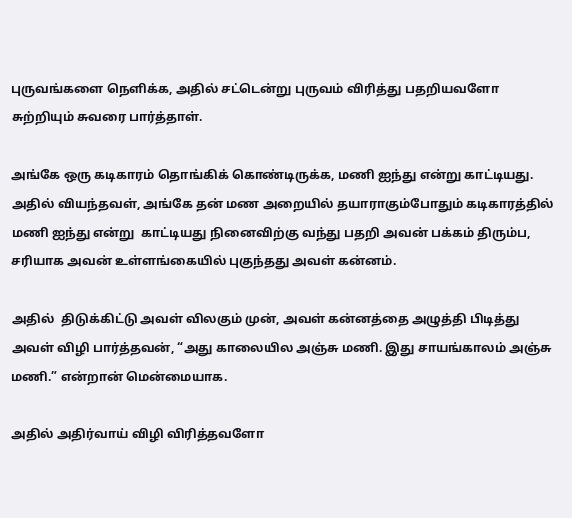புருவ‌ங்க‌ளை நெளிக்க‌, அதில் ச‌ட்டென்று புருவ‌ம் விரித்து ப‌த‌றிய‌வ‌ளோ சுற்றியும் சுவ‌ரை பார்த்தாள்.

அங்கே ஒரு க‌டிகார‌ம் தொங்கிக் கொண்டிருக்க‌, ம‌ணி ஐந்து என்று காட்டிய‌து. அதில் விய‌ந்த‌வ‌ள், அங்கே த‌ன் மண அறையில் த‌யாராகும்போதும் க‌டிகார‌த்தில் ம‌ணி ஐந்து என்று  காட்டிய‌து நினைவிற்கு வ‌ந்து ப‌த‌றி அவ‌ன் ப‌க்க‌ம் திரும்ப‌, ச‌ரியாக‌ அவ‌ன் உள்ள‌ங்கையில் புகுந்த‌து அவ‌ள் க‌ன்ன‌ம்.

அதில்  திடுக்கிட்டு அவ‌ள் வில‌கும் முன், அவ‌ள் க‌ன்ன‌த்தை அழுத்தி பிடித்து அவ‌ள் விழி பார்த்த‌வ‌ன், “அது காலையில‌ அஞ்சு ம‌ணி. இது சாய‌ங்கால‌ம் அஞ்சு ம‌ணி.” என்றான் மென்மையாக‌.

அதில் அதிர்வாய் விழி விரித்த‌வ‌ளோ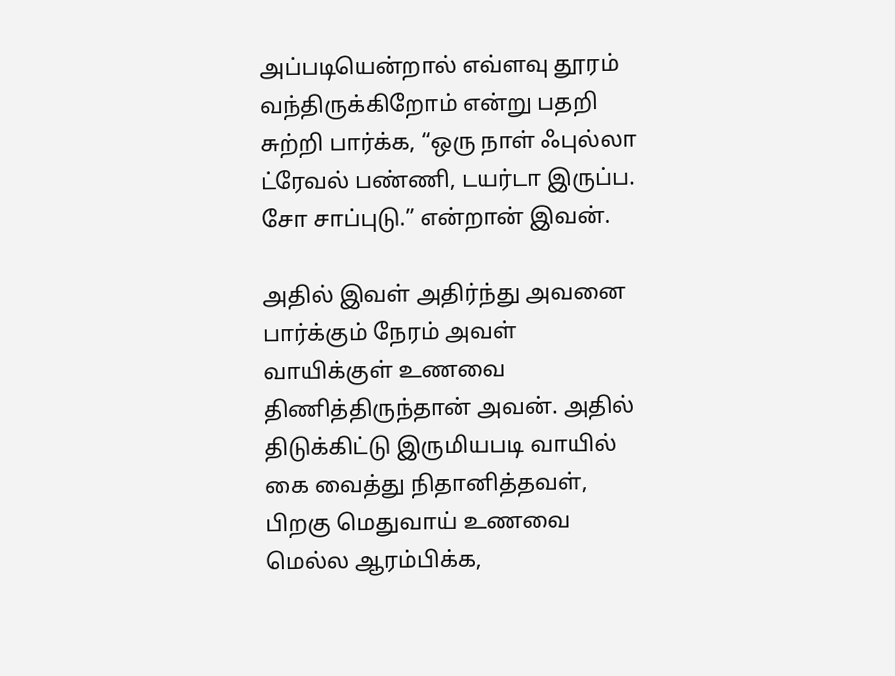அப்ப‌டியென்றால் எவ்ள‌வு தூர‌ம் வ‌ந்திருக்கிறோம் என்று ப‌த‌றி சுற்றி பார்க்க‌, “ஒரு நாள் ஃபுல்லா ட்ரேவ‌ல் ப‌ண்ணி, ட‌ய‌ர்டா இருப்ப. சோ சாப்புடு.” என்றான் இவ‌ன்.

அதில் இவ‌ள் அதிர்ந்து அவ‌னை பார்க்கும் நேர‌ம் அவ‌ள் வாயிக்குள் உணவை திணித்திருந்தான் அவ‌ன். அதில் திடுக்கிட்டு இருமிய‌ப‌டி வாயில் கை வைத்து நிதானித்தவள், பிறகு மெதுவாய் உண‌வை மெல்ல‌ ஆர‌ம்பிக்க‌,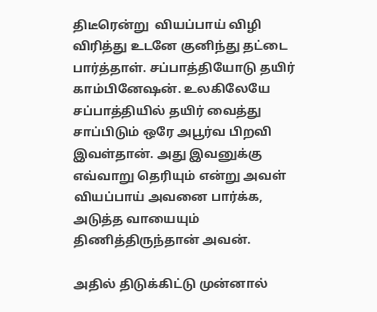திடீரென்று  விய‌ப்பாய் விழி விரித்து உட‌னே குனிந்து த‌ட்டை பார்த்தாள். ச‌ப்பாத்தியோடு த‌யிர்  காம்பினேஷ‌ன். உல‌கிலேயே ச‌ப்பாத்தியில் த‌யிர் வைத்து சாப்பிடும் ஒரே அபூர்வ‌ பிற‌வி இவ‌ள்தான். அது இவ‌னுக்கு எவ்வாறு தெரியும் என்று அவ‌ள் விய‌ப்பாய் அவ‌னை பார்க்க‌, அடுத்த‌ வாயையும் திணித்திருந்தான் அவ‌ன்.

அதில் திடுக்கிட்டு முன்னால்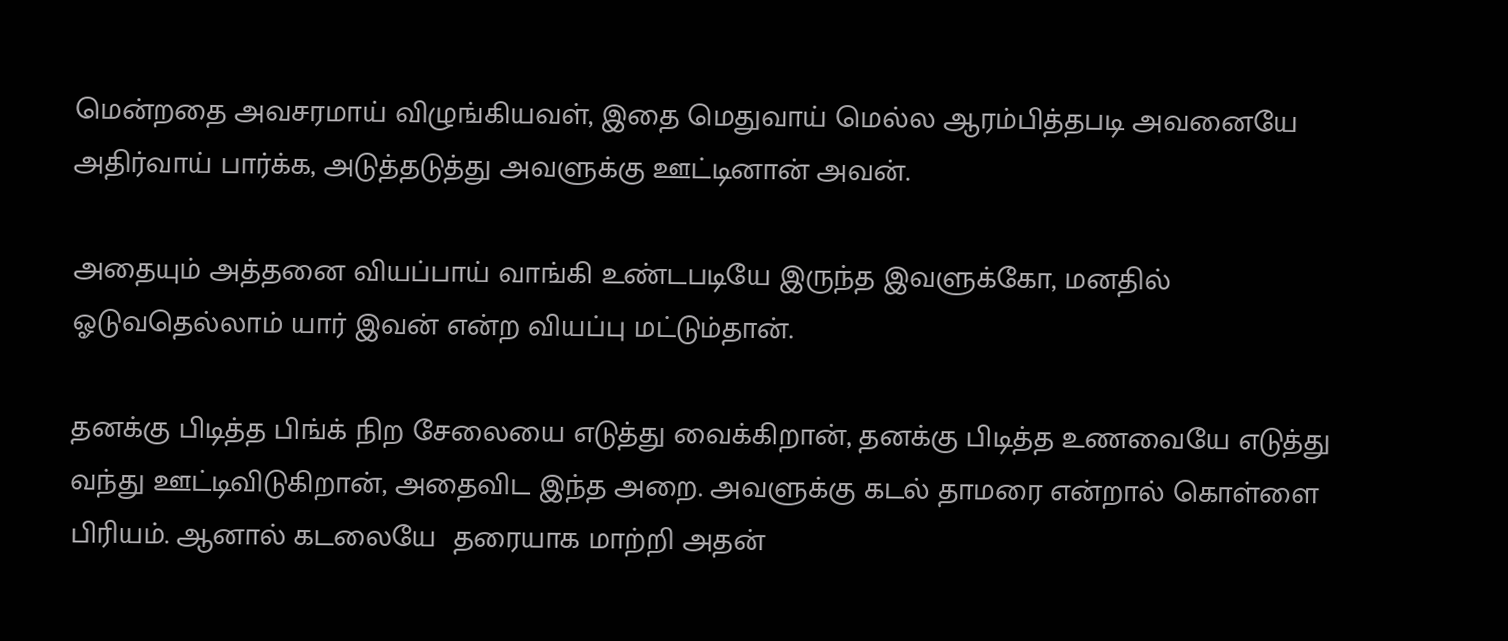மென்ற‌தை அவ‌ச‌ர‌மாய் விழுங்கிய‌வ‌ள், இதை மெதுவாய் மெல்ல‌ ஆர‌ம்பித்த‌ப‌டி அவ‌னையே அதிர்வாய் பார்க்க‌, அடுத்த‌டுத்து அவ‌ளுக்கு ஊட்டினான் அவ‌ன்.

அதையும் அத்த‌னை விய‌ப்பாய் வாங்கி உண்ட‌ப‌டியே இருந்த‌ இவ‌ளுக்கோ, ம‌ன‌தில் ஓடுவ‌தெல்லாம் யார் இவ‌ன் என்ற‌ விய‌ப்பு ம‌ட்டும்தான்.

த‌ன‌க்கு பிடித்த‌ பிங்க் நிற‌ சேலையை எடுத்து வைக்கிறான், த‌ன‌க்கு பிடித்த‌ உண‌வையே எடுத்து வ‌ந்து ஊட்டிவிடுகிறான், அதைவிட‌ இந்த‌ அறை. அவ‌ளுக்கு க‌ட‌ல் தாம‌ரை என்றால் கொள்ளை பிரிய‌ம். ஆனால் க‌ட‌லையே  த‌ரையாக‌ மாற்றி அத‌ன்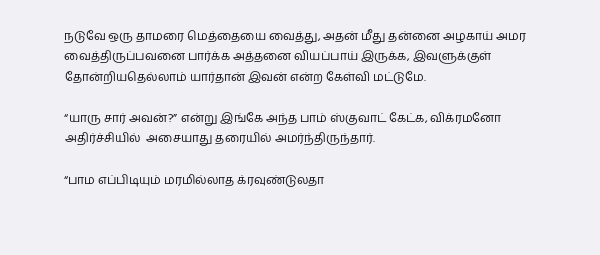ந‌டுவே ஒரு தாம‌ரை மெத்தையை வைத்து, அத‌ன் மீது த‌ன்னை அழ‌காய் அம‌ர‌ வைத்திருப்ப‌வ‌னை பார்க்க‌ அத்த‌னை விய‌ப்பாய் இருக்க‌, இவ‌ளுக்குள் தோன்றிய‌தெல்லாம் யார்தான் இவ‌ன் என்ற‌ கேள்வி ம‌ட்டுமே.

“யாரு சார் அவ‌ன்?” என்று இங்கே அந்த‌ பாம் ஸ்குவாட் கேட்க‌, விக்ர‌ம‌னோ அதிர்ச்சியில்  அசையாது த‌ரையில் அம‌ர்ந்திருந்தார்.

“பாம‌ எப்பிடியும் ம‌ர‌மில்லாத‌ க்ர‌வுண்டுல‌தா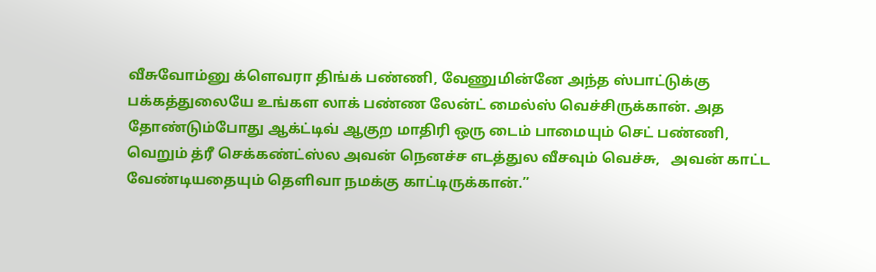வீசுவோம்னு க்ளெவ‌ரா திங்க் ப‌ண்ணி, வேணுமின்னே அந்த‌ ஸ்பாட்டுக்கு ப‌க்க‌த்துலையே உங்க‌ள‌ லாக் ப‌ண்ண‌ லேன்ட் மைல்ஸ் வெச்சிருக்கான். அத‌ தோண்டும்போது ஆக்ட்டிவ் ஆகுற‌ மாதிரி ஒரு டைம் பாமையும் செட் ப‌ண்ணி, வெறும் த்ரீ செக்க‌ண்ட்ஸ்ல‌ அவ‌ன் நென‌ச்ச‌ எட‌த்துல‌ வீச‌வும் வெச்சு,   அவ‌ன் காட்ட‌ வேண்டிய‌தையும் தெளிவா ந‌ம‌க்கு காட்டிருக்கான்.”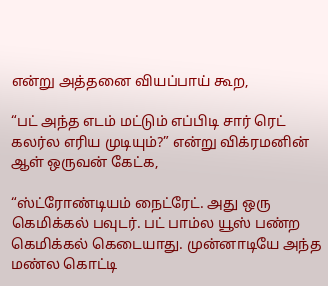என்று அத்த‌னை விய‌ப்பாய் கூற‌,

“ப‌ட் அந்த‌ எட‌ம் ம‌ட்டும் எப்பிடி சார் ரெட் க‌ல‌ர்ல‌ எரிய முடியும்?” என்று விக்ர‌ம‌னின் ஆள் ஒருவ‌ன் கேட்க‌,

“ஸ்ட்ரோண்டியம் நைட்ரேட். அது ஒரு கெமிக்க‌ல் ப‌வுட‌ர். ப‌ட் பாம்ல‌ யூஸ் ப‌ண்ற‌ கெமிக்க‌ல் கெடையாது. முன்னாடியே அந்த‌ ம‌ண்ல‌ கொட்டி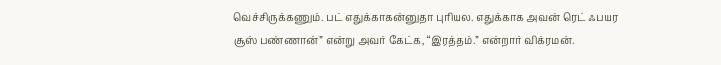வெச்சிருக்க‌ணும். ப‌ட் எதுக்காக‌ன்னுதா புரிய‌ல‌. எதுக்காக‌ அவ‌ன் ரெட் ஃப‌ய‌ர‌ சூஸ் ப‌ண்ணான்” என்று அவ‌ர் கேட்க‌, “இர‌த்த‌ம்.” என்றார் விக்ர‌ம‌ன்.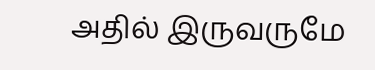அதில் இருவ‌ருமே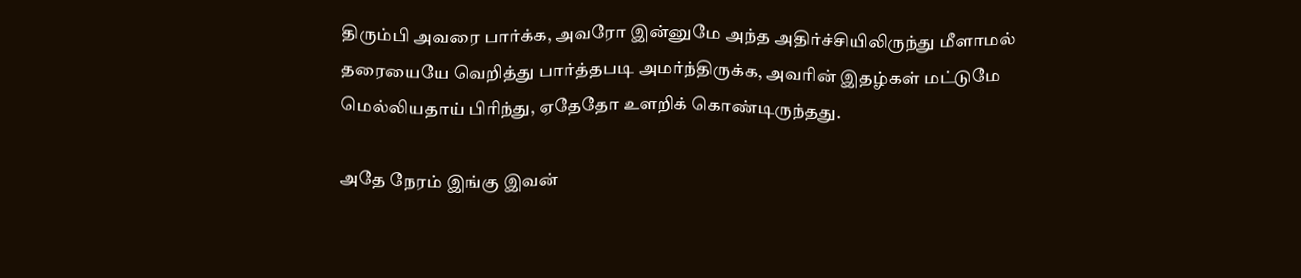திரும்பி அவ‌ரை பார்க்க‌, அவ‌ரோ இன்னுமே அந்த‌ அதிர்ச்சியிலிருந்து மீளாம‌ல் த‌ரையையே வெறித்து பார்த்த‌ப‌டி அம‌ர்ந்திருக்க‌, அவ‌ரின் இத‌ழ்க‌ள் ம‌ட்டுமே மெல்லிய‌தாய் பிரிந்து, ஏதேதோ உள‌றிக் கொண்டிருந்த‌து.

அதே நேர‌ம் இங்கு இவ‌ன்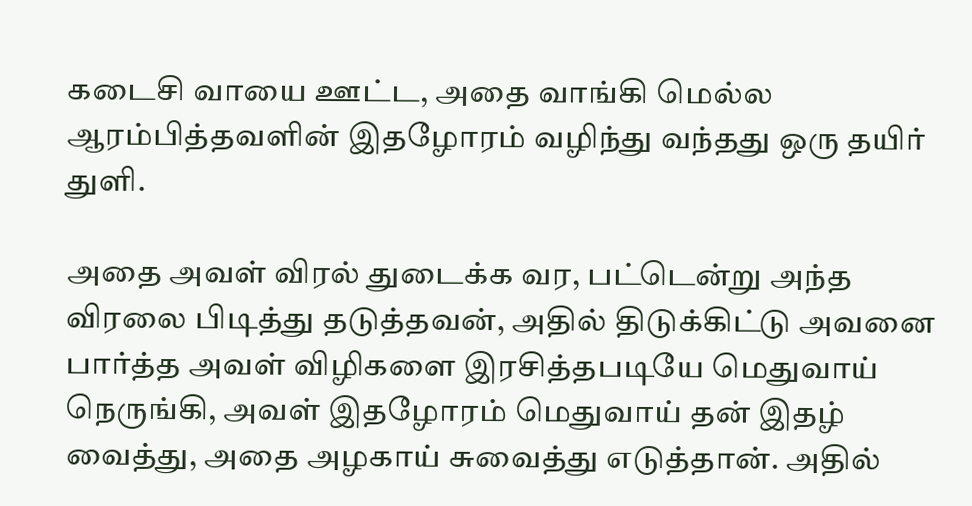க‌டைசி வாயை ஊட்ட‌, அதை வாங்கி மெல்ல‌ ஆர‌ம்பித்த‌வ‌ளின் இத‌ழோர‌ம் வ‌ழிந்து வ‌ந்த‌து ஒரு த‌யிர் துளி.

அதை அவ‌ள் விர‌ல் துடைக்க‌ வ‌ர‌, ப‌ட்டென்று அந்த‌ விர‌லை பிடித்து த‌டுத்த‌வ‌ன், அதில் திடுக்கிட்டு அவ‌னை பார்த்த‌ அவ‌ள் விழிக‌ளை இர‌சித்த‌ப‌டியே மெதுவாய் நெருங்கி, அவ‌ள் இத‌ழோர‌ம் மெதுவாய் த‌ன் இத‌ழ் வைத்து, அதை அழ‌காய் சுவைத்து எடுத்தான். அதில்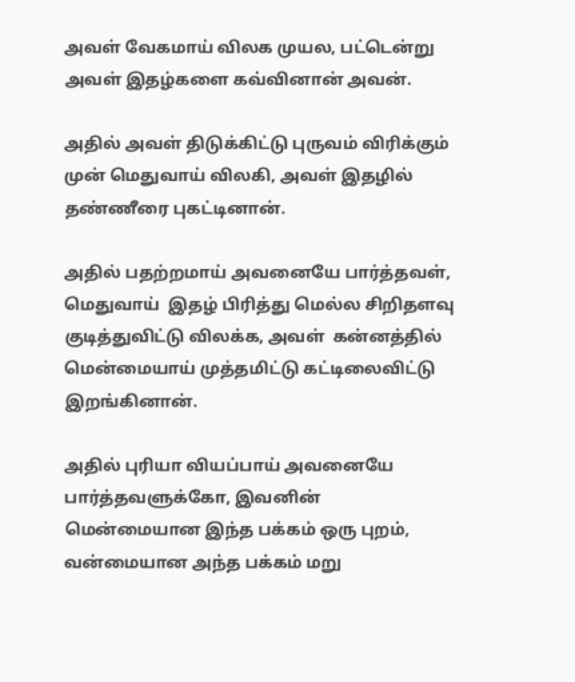அவ‌ள் வேக‌மாய் வில‌க‌ முய‌ல‌, ப‌ட்டென்று அவ‌ள் இத‌ழ்க‌ளை க‌வ்வினான் அவ‌ன்.

அதில் அவ‌ள் திடுக்கிட்டு புருவ‌ம் விரிக்கும் முன் மெதுவாய் வில‌கி, அவ‌ள் இத‌ழில் த‌ண்ணீரை புக‌ட்டினான்.

அதில் ப‌த‌ற்ற‌மாய் அவ‌னையே பார்த்த‌வ‌ள், மெதுவாய்  இத‌ழ் பிரித்து மெல்ல‌ சிறித‌ள‌வு குடித்துவிட்டு வில‌க்க‌, அவ‌ள்  க‌ன்ன‌த்தில் மென்மையாய் முத்த‌மிட்டு க‌ட்டிலைவிட்டு இற‌ங்கினான்.

அதில் புரியா விய‌ப்பாய் அவ‌னையே பார்த்த‌வ‌ளுக்கோ, இவ‌னின் மென்மையான‌ இந்த‌ ப‌க்க‌ம் ஒரு புற‌ம், வ‌ன்மையான‌ அந்த‌ ப‌க்க‌ம் ம‌று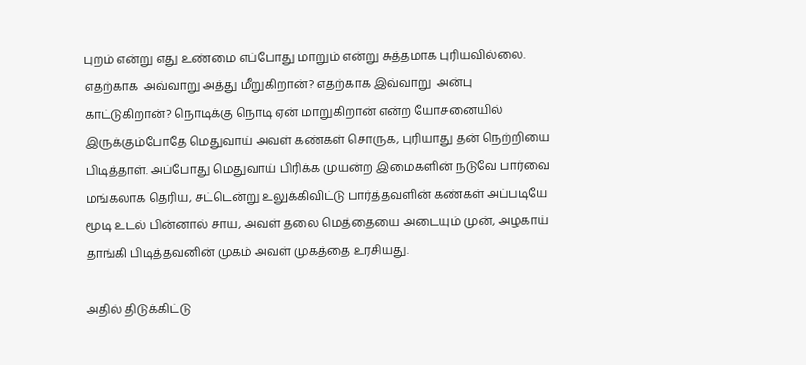புற‌ம் என்று எது உண்மை எப்போது மாறும் என்று சுத்த‌மாக‌ புரிய‌வில்லை. எதற்காக  அவ்வாறு அத்து மீறுகிறான்? எதற்காக இவ்வாறு  அன்பு காட்டுகிறான்? நொடிக்கு நொடி ஏன் மாறுகிறான் என்ற யோச‌னையில் இருக்கும்போதே மெதுவாய் அவ‌ள் க‌ண்க‌ள் சொருக, புரியாது த‌ன் நெற்றியை பிடித்தாள். அப்போது மெதுவாய் பிரிக்க‌ முய‌ன்ற‌ இமைக‌ளின் ந‌டுவே பார்வை ம‌ங்க‌லாக‌ தெரிய‌, ச‌ட்டென்று உலுக்கிவிட்டு பார்த்த‌வ‌ளின் க‌ண்க‌ள் அப்ப‌டியே மூடி உடல் பின்னால் சாய‌, அவ‌ள் த‌லை மெத்தையை அடையும் முன், அழ‌காய் தாங்கி பிடித்தவனின் முகம் அவள் முகத்தை உரசியது.

அதில் திடுக்கிட்டு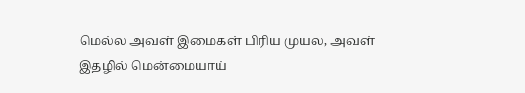மெல்ல‌ அவ‌ள் இமைக‌ள் பிரிய‌ முய‌ல‌, அவ‌ள் இத‌ழில் மென்மையாய்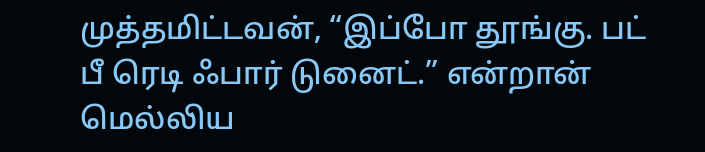முத்த‌மிட்ட‌வ‌ன், “இப்போ தூங்கு. ப‌ட் பீ ரெடி ஃபார் டுனைட்.” என்றான் மெல்லிய‌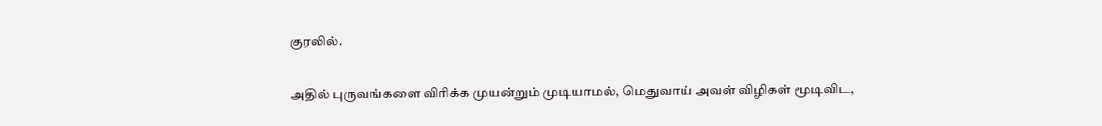குர‌லில்.

அதில் புருவ‌ங்க‌ளை விரிக்க‌ முய‌ன்றும் முடியாம‌ல், மெதுவாய் அவ‌ள் விழிக‌ள் மூடிவிட‌,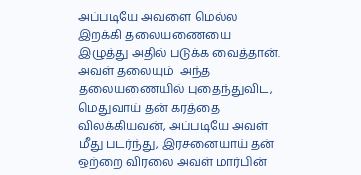அப்ப‌டியே அவ‌ளை மெல்ல‌ இறக்கி த‌லைய‌ணையை இழுத்து அதில் ப‌டுக்க‌ வைத்தான். அவ‌ள் த‌லையும்  அந்த‌ த‌லைய‌ணையில் புதைந்துவிட‌, மெதுவாய் த‌ன் க‌ர‌த்தை வில‌க்கிய‌வ‌ன், அப்ப‌டியே அவ‌ள் மீது ப‌ட‌ர்ந்து, இர‌ச‌னையாய் த‌ன் ஒற்றை விர‌லை அவ‌ள் மார்பின்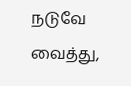ந‌டுவே வைத்து,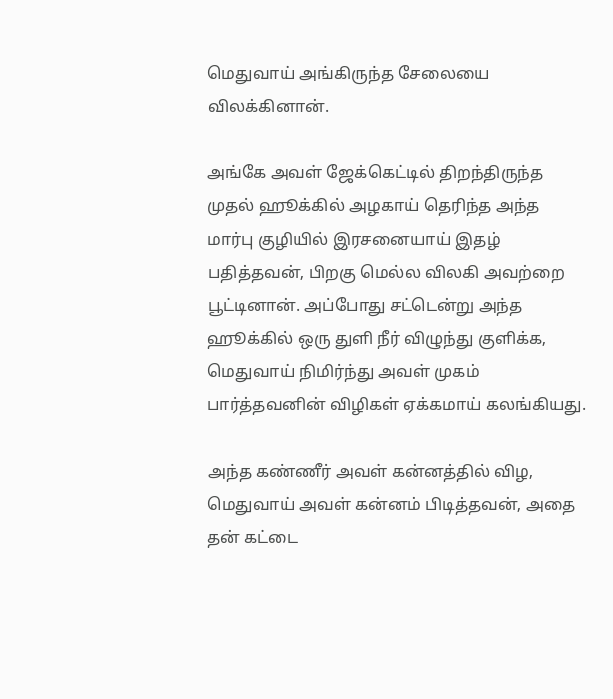மெதுவாய் அங்கிருந்த‌ சேலையை வில‌க்கினான்.

அங்கே அவ‌ள் ஜேக்கெட்டில் திற‌ந்திருந்த‌ முத‌ல் ஹூக்கில் அழ‌காய் தெரிந்த‌ அந்த‌ மார்பு குழியில் இர‌ச‌னையாய் இத‌ழ் ப‌தித்தவ‌ன், பிற‌கு மெல்ல‌ வில‌கி அவ‌ற்றை பூட்டினான். அப்போது ச‌ட்டென்று அந்த‌ ஹூக்கில் ஒரு துளி நீர் விழுந்து குளிக்க‌, மெதுவாய் நிமிர்ந்து அவ‌ள் முக‌ம் பார்த்த‌வ‌னின் விழிக‌ள் ஏக்க‌மாய் க‌ல‌ங்கிய‌து.

அந்த‌ க‌ண்ணீர் அவ‌ள் க‌ன்ன‌த்தில் விழ‌, மெதுவாய் அவள் கன்னம் பிடித்தவ‌ன், அதை த‌ன் க‌ட்டை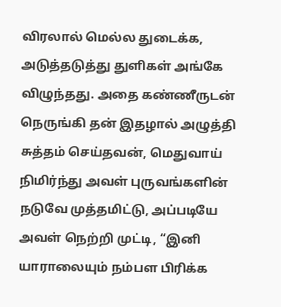விர‌லால் மெல்ல‌ துடைக்க‌, அடுத்த‌டுத்து துளிக‌ள் அங்கே விழுந்த‌து. அதை க‌ண்ணீருட‌ன் நெருங்கி த‌ன் இத‌ழால் அழுத்தி சுத்த‌ம் செய்த‌வ‌ன், மெதுவாய் நிமிர்ந்து அவ‌ள் புருவ‌ங்க‌ளின் ந‌டுவே முத்த‌மிட்டு, அப்ப‌டியே அவ‌ள் நெற்றி முட்டி, “இனி யாராலையும் ந‌ம்ப‌ள‌ பிரிக்க‌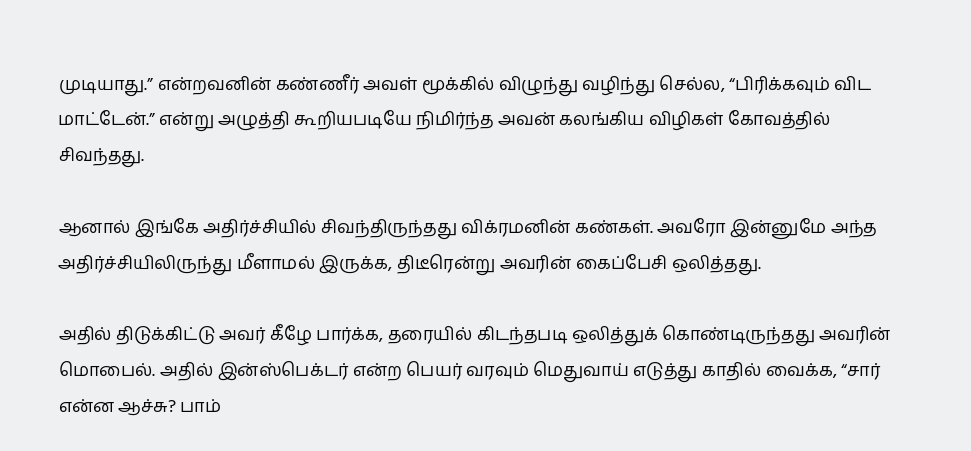முடியாது.” என்ற‌வ‌னின் க‌ண்ணீர் அவ‌ள் மூக்கில் விழுந்து வ‌ழிந்து செல்ல‌, “பிரிக்க‌வும் விட‌ மாட்டேன்.” என்று அழுத்தி கூறியபடியே நிமிர்ந்த அவன் க‌ல‌ங்கிய‌ விழிக‌ள் கோவ‌த்தில் சிவ‌ந்த‌து.

ஆனால் இங்கே அதிர்ச்சியில் சிவ‌ந்திருந்த‌து விக்ர‌ம‌னின் க‌ண்க‌ள். அவ‌ரோ இன்னுமே அந்த‌ அதிர்ச்சியிலிருந்து மீளாம‌ல் இருக்க‌, திடீரென்று அவ‌ரின் கைப்பேசி ஒலித்த‌து.

அதில் திடுக்கிட்டு அவ‌ர் கீழே பார்க்க‌, த‌ரையில் கிட‌ந்த‌ப‌டி ஒலித்துக் கொண்டிருந்த‌து அவ‌ரின் மொபைல். அதில் இன்ஸ்பெக்ட‌ர் என்ற‌ பெய‌ர் வ‌ர‌வும் மெதுவாய் எடுத்து காதில் வைக்க‌, “சார் என்ன‌ ஆச்சு? பாம்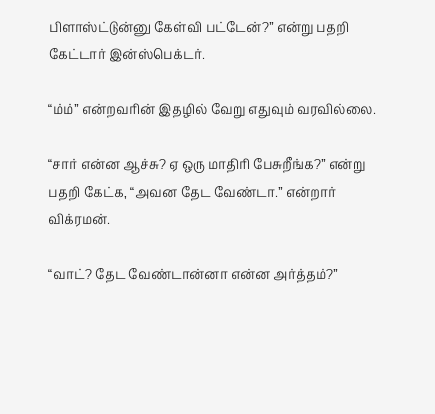பிளாஸ்ட்டுன்னு கேள்வி ப‌ட்டேன்?” என்று ப‌த‌றி கேட்டார் இன்ஸ்பெக்ட‌ர்.

“ம்ம்” என்ற‌வ‌ரின் இத‌ழில் வேறு எதுவும் வ‌ர‌வில்லை.

“சார் என்ன‌ ஆச்சு? ஏ ஒரு மாதிரி பேசுறீங்க‌?” என்று ப‌த‌றி கேட்க‌, “அவ‌ன‌ தேட‌ வேண்டா.” என்றார் விக்ர‌ம‌ன்.

“வாட்? தேட‌ வேண்டான்னா என்ன‌ அர்த்த‌ம்?”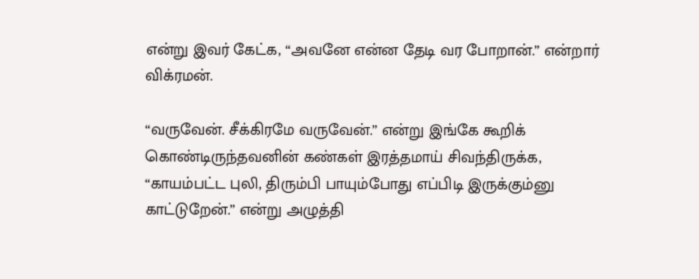என்று இவ‌ர் கேட்க‌, “அவ‌னே என்ன‌ தேடி வ‌ர‌ போறான்.” என்றார் விக்ர‌ம‌ன்.

“வ‌ருவேன். சீக்கிர‌மே வ‌ருவேன்.” என்று இங்கே கூறிக் கொண்டிருந்த‌வ‌னின் க‌ண்க‌ள் இர‌த்த‌மாய் சிவ‌ந்திருக்க‌, “காய‌ம்ப‌ட்ட‌ புலி, திரும்பி பாயும்போது எப்பிடி இருக்கும்னு காட்டுறேன்.” என்று அழுத்தி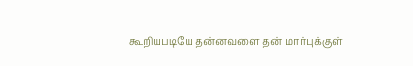கூறிய‌ப‌டியே த‌ன்ன‌வ‌ளை த‌ன் மார்புக்குள்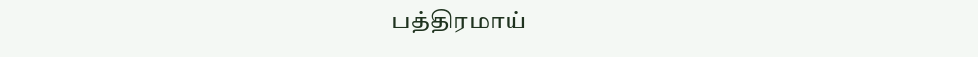ப‌த்திர‌மாய்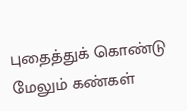புதைத்துக் கொண்டு மேலும் க‌ண்க‌ள்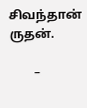சிவ‌ந்தான் ருத‌ன்.

        –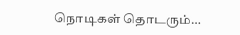நொடிக‌ள் தொட‌ரும்…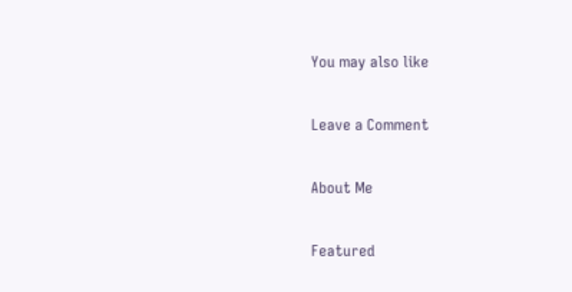You may also like

Leave a Comment

About Me

Featured